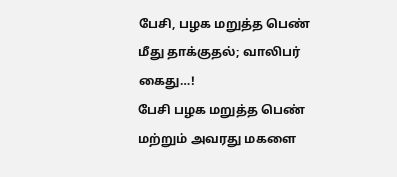பேசி, பழக மறுத்த பெண் மீது தாக்குதல்; வாலிபர் கைது…!
பேசி பழக மறுத்த பெண் மற்றும் அவரது மகளை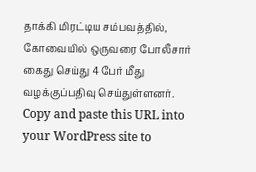தாக்கி மிரட்டிய சம்பவத்தில், கோவையில் ஒருவரை போலீசார் கைது செய்து 4 பேர் மீது வழக்குப்பதிவு செய்துள்ளனர்.
Copy and paste this URL into your WordPress site to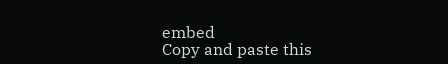embed
Copy and paste this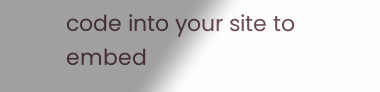code into your site to embed